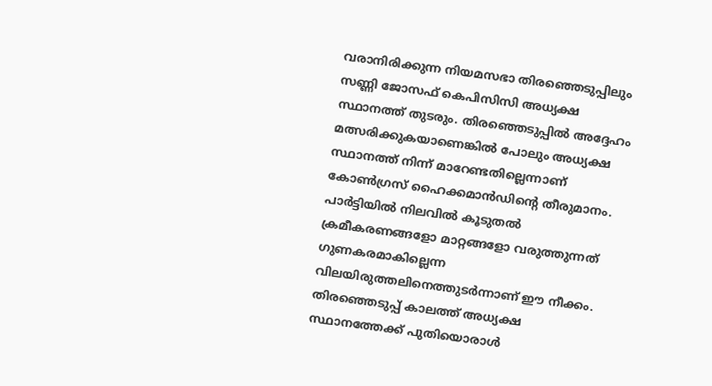വരാനിരിക്കുന്ന നിയമസഭാ തിരഞ്ഞെടുപ്പിലും സണ്ണി ജോസഫ് കെപിസിസി അധ്യക്ഷ സ്ഥാനത്ത് തുടരും. തിരഞ്ഞെടുപ്പിൽ അദ്ദേഹം മത്സരിക്കുകയാണെങ്കിൽ പോലും അധ്യക്ഷ സ്ഥാനത്ത് നിന്ന് മാറേണ്ടതില്ലെന്നാണ് കോൺഗ്രസ് ഹൈക്കമാൻഡിന്റെ തീരുമാനം. പാർട്ടിയിൽ നിലവിൽ കൂടുതൽ ക്രമീകരണങ്ങളോ മാറ്റങ്ങളോ വരുത്തുന്നത് ഗുണകരമാകില്ലെന്ന വിലയിരുത്തലിനെത്തുടർന്നാണ് ഈ നീക്കം.
തിരഞ്ഞെടുപ്പ് കാലത്ത് അധ്യക്ഷ സ്ഥാനത്തേക്ക് പുതിയൊരാൾ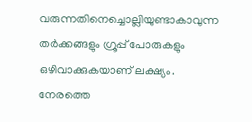വരുന്നതിനെച്ചൊല്ലിയുണ്ടാകാവുന്ന തർക്കങ്ങളും ഗ്രൂപ്പ് പോരുകളും ഒഴിവാക്കുകയാണ് ലക്ഷ്യം. നേരത്തെ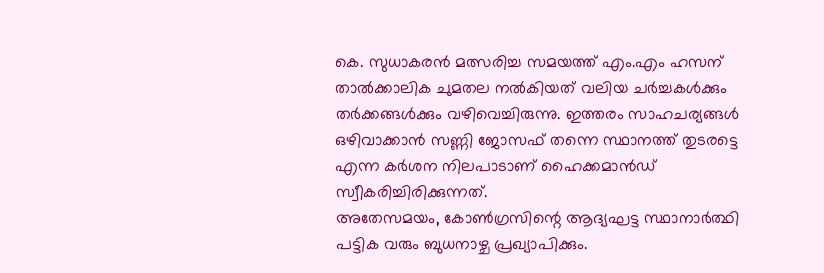കെ. സുധാകരൻ മത്സരിച്ച സമയത്ത് എം.എം ഹസന് താൽക്കാലിക ചുമതല നൽകിയത് വലിയ ചർച്ചകൾക്കും തർക്കങ്ങൾക്കും വഴിവെച്ചിരുന്നു. ഇത്തരം സാഹചര്യങ്ങൾ ഒഴിവാക്കാൻ സണ്ണി ജോസഫ് തന്നെ സ്ഥാനത്ത് തുടരട്ടെ എന്ന കർശന നിലപാടാണ് ഹൈക്കമാൻഡ് സ്വീകരിച്ചിരിക്കുന്നത്.
അതേസമയം, കോൺഗ്രസിന്റെ ആദ്യഘട്ട സ്ഥാനാർത്ഥി പട്ടിക വരും ബുധനാഴ്ച പ്രഖ്യാപിക്കും.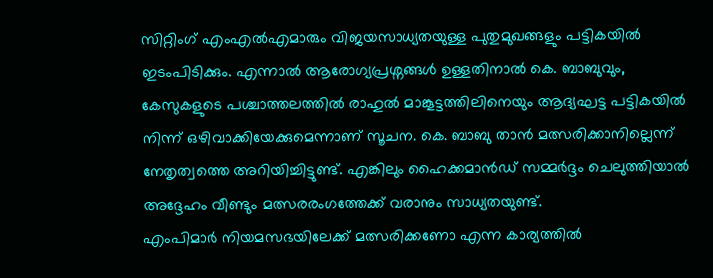സിറ്റിംഗ് എംഎൽഎമാരും വിജയസാധ്യതയുള്ള പുതുമുഖങ്ങളും പട്ടികയിൽ ഇടംപിടിക്കും. എന്നാൽ ആരോഗ്യപ്രശ്നങ്ങൾ ഉള്ളതിനാൽ കെ. ബാബുവും, കേസുകളുടെ പശ്ചാത്തലത്തിൽ രാഹുൽ മാങ്കൂട്ടത്തിലിനെയും ആദ്യഘട്ട പട്ടികയിൽ നിന്ന് ഒഴിവാക്കിയേക്കുമെന്നാണ് സൂചന. കെ. ബാബു താൻ മത്സരിക്കാനില്ലെന്ന് നേതൃത്വത്തെ അറിയിച്ചിട്ടുണ്ട്. എങ്കിലും ഹൈക്കമാൻഡ് സമ്മർദ്ദം ചെലുത്തിയാൽ അദ്ദേഹം വീണ്ടും മത്സരരംഗത്തേക്ക് വരാനും സാധ്യതയുണ്ട്.
എംപിമാർ നിയമസഭയിലേക്ക് മത്സരിക്കണോ എന്ന കാര്യത്തിൽ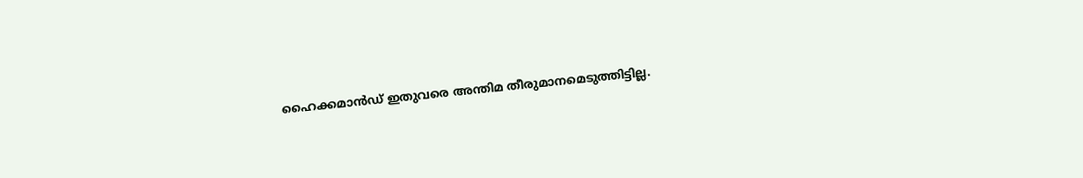ഹൈക്കമാൻഡ് ഇതുവരെ അന്തിമ തീരുമാനമെടുത്തിട്ടില്ല.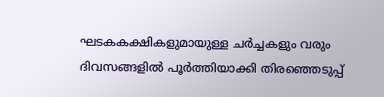ഘടകകക്ഷികളുമായുള്ള ചർച്ചകളും വരും ദിവസങ്ങളിൽ പൂർത്തിയാക്കി തിരഞ്ഞെടുപ്പ്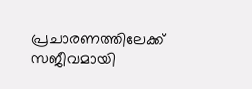പ്രചാരണത്തിലേക്ക് സജീവമായി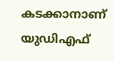കടക്കാനാണ് യുഡിഎഫ്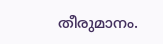തീരുമാനം.